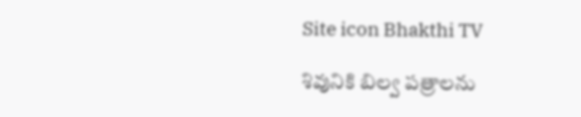Site icon Bhakthi TV

శివునికి బిల్వ పత్రాలను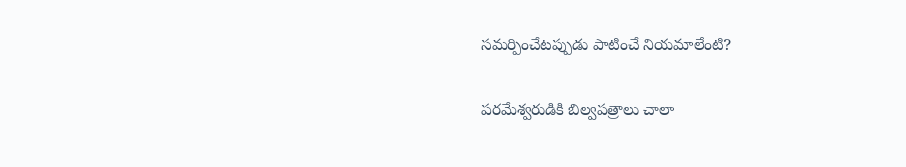సమర్పించేటప్పుడు పాటించే నియమాలేంటి?

పరమేశ్వరుడికి బిల్వపత్రాలు చాలా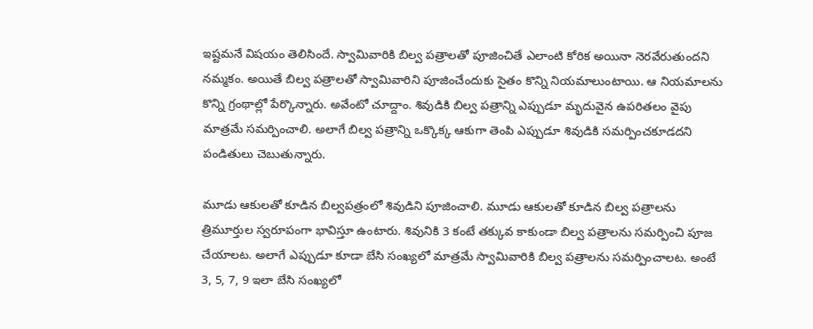ఇష్టమనే విషయం తెలిసిందే. స్వామివారికి బిల్వ పత్రాలతో పూజించితే ఎలాంటి కోరిక అయినా నెరవేరుతుందని నమ్మకం. అయితే బిల్వ పత్రాలతో స్వామివారిని పూజించేందుకు సైతం కొన్ని నియమాలుంటాయి. ఆ నియమాలను కొన్ని గ్రంథాల్లో పేర్కొన్నారు. అవేంటో చూద్దాం. శివుడికి బిల్వ పత్రాన్ని ఎప్పుడూ మృదువైన ఉపరితలం వైపు మాత్రమే సమర్పించాలి. అలాగే బిల్వ పత్రాన్ని ఒక్కొక్క ఆకుగా తెంపి ఎప్పుడూ శివుడికి సమర్పించకూడదని పండితులు చెబుతున్నారు.

మూడు ఆకులతో కూడిన బిల్వపత్రంలో శివుడిని పూజించాలి. మూడు ఆకులతో కూడిన బిల్వ పత్రాలను త్రిమూర్తుల స్వరూపంగా భావిస్తూ ఉంటారు. శివునికి 3 కంటే తక్కువ కాకుండా బిల్వ పత్రాలను సమర్పించి పూజ చేయాలట. అలాగే ఎప్పుడూ కూడా బేసి సంఖ్యలో మాత్రమే స్వామివారికి బిల్వ పత్రాలను సమర్పించాలట. అంటే 3, 5, 7, 9 ఇలా బేసి సంఖ్యలో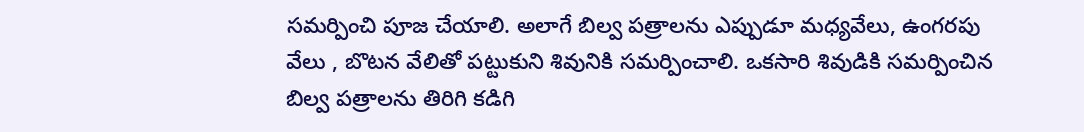సమర్పించి పూజ చేయాలి. అలాగే బిల్వ పత్రాలను ఎప్పుడూ మధ్యవేలు, ఉంగరపు వేలు , బొటన వేలితో పట్టుకుని శివునికి సమర్పించాలి. ఒకసారి శివుడికి సమర్పించిన బిల్వ పత్రాలను తిరిగి కడిగి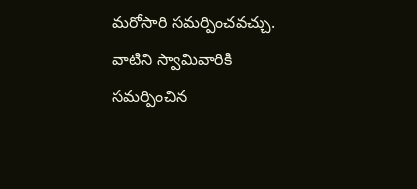మరోసారి సమర్పించవచ్చు. వాటిని స్వామివారికి సమర్పించిన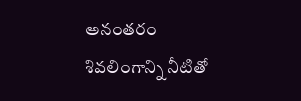అనంతరం శివలింగాన్ని నీటితో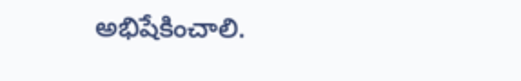అభిషేకించాలి.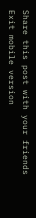Share this post with your friends
Exit mobile version